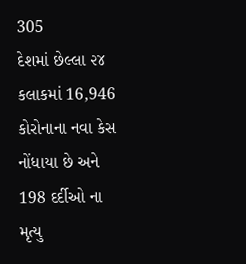305
દેશમાં છેલ્લા ૨૪ કલાકમાં 16,946 કોરોનાના નવા કેસ નોંધાયા છે અને 198 દર્દીઓ ના મૃત્યુ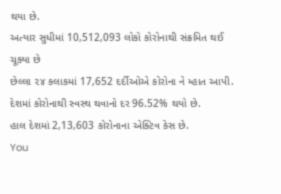થયા છે.
અત્યાર સુધીમાં 10,512,093 લોકો કોરોનાથી સંક્રમિત થઈ ચૂક્યા છે
છેલ્લા ૨૪ કલાકમાં 17,652 દર્દીઓએ કોરોના ને મ્હાત આપી.
દેશમાં કોરોનાથી સ્વસ્થ થવાનો દર 96.52% થયો છે.
હાલ દેશમાં 2,13,603 કોરોનાના એક્ટિવ કેસ છે.
You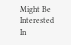Might Be Interested In